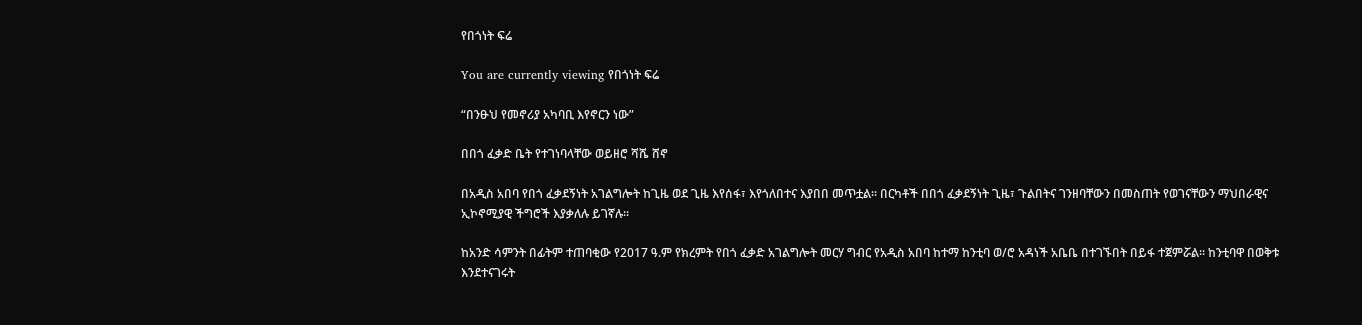የበጎነት ፍሬ

You are currently viewing የበጎነት ፍሬ

“በንፁህ የመኖሪያ አካባቢ እየኖርን ነው”

በበጎ ፈቃድ ቤት የተገነባላቸው ወይዘሮ ሻሼ ሸኖ

በአዲስ አበባ የበጎ ፈቃደኝነት አገልግሎት ከጊዜ ወደ ጊዜ እየሰፋ፣ እየጎለበተና እያበበ መጥቷል፡፡ በርካቶች በበጎ ፈቃደኝነት ጊዜ፣ ጉልበትና ገንዘባቸውን በመስጠት የወገናቸውን ማህበራዊና ኢኮኖሚያዊ ችግሮች እያቃለሉ ይገኛሉ፡፡

ከአንድ ሳምንት በፊትም ተጠባቂው የ2017 ዓ.ም የክረምት የበጎ ፈቃድ አገልግሎት መርሃ ግብር የአዲስ አበባ ከተማ ከንቲባ ወ/ሮ አዳነች አቤቤ በተገኙበት በይፋ ተጀምሯል፡፡ ከንቲባዋ በወቅቱ እንደተናገሩት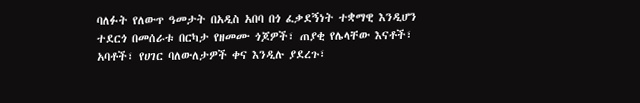ባለፉት የለውጥ ዓመታት በአዲስ አበባ በጎ ፈቃደኝነት ተቋማዊ እንዲሆን ተደርጎ በመሰራቱ በርካታ የዘመሙ ጎጆዎች፣ ጠያቂ የሌላቸው እናቶች፣ አባቶች፣ የሀገር ባለውለታዎች ቀና እንዲሉ ያደረጉ፣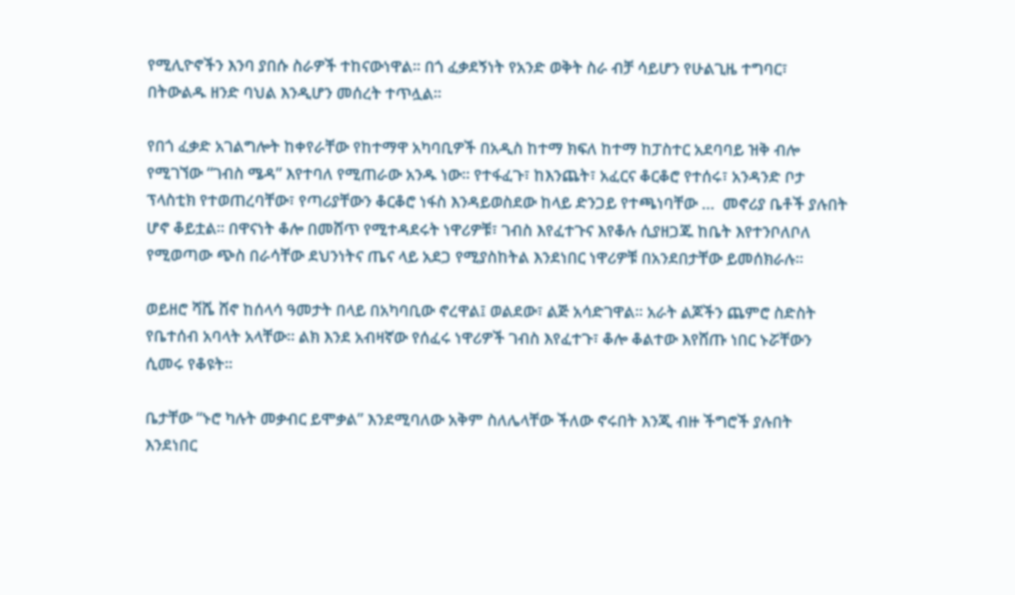የሚሊዮኖችን እንባ ያበሱ ስራዎች ተከናውነዋል፡፡ በጎ ፈቃደኝነት የአንድ ወቅት ስራ ብቻ ሳይሆን የሁልጊዜ ተግባር፣ በትውልዱ ዘንድ ባህል እንዲሆን መሰረት ተጥሏል፡፡

የበጎ ፈቃድ አገልግሎት ከቀየራቸው የከተማዋ አካባቢዎች በአዲስ ከተማ ክፍለ ከተማ ከፓስተር አደባባይ ዝቅ ብሎ የሚገኘው “ገብስ ሜዳ” እየተባለ የሚጠራው አንዱ ነው፡፡ የተፋፈጉ፣ ከእንጨት፣ አፈርና ቆርቆሮ የተሰሩ፣ አንዳንድ ቦታ ፕላስቲክ የተወጠረባቸው፣ የጣሪያቸውን ቆርቆሮ ነፋስ እንዳይወስደው ከላይ ድንጋይ የተጫነባቸው …  መኖሪያ ቤቶች ያሉበት ሆኖ ቆይቷል፡፡ በዋናነት ቆሎ በመሸጥ የሚተዳደሩት ነዋሪዎቹ፣ ገብስ እየፈተጉና እየቆሉ ሲያዘጋጁ ከቤት እየተንቦለቦለ የሚወጣው ጭስ በራሳቸው ደህንነትና ጤና ላይ አደጋ የሚያስከትል እንደነበር ነዋሪዎቹ በአንደበታቸው ይመሰክራሉ፡፡

ወይዘሮ ሻሼ ሸኖ ከሰላሳ ዓመታት በላይ በአካባቢው ኖረዋል፤ ወልደው፣ ልጅ አሳድገዋል፡፡ አራት ልጆችን ጨምሮ ስድስት የቤተሰብ አባላት አላቸው፡፡ ልክ እንደ አብዛኛው የሰፈሩ ነዋሪዎች ገብስ እየፈተጉ፣ ቆሎ ቆልተው እየሸጡ ነበር ኑሯቸውን ሲመሩ የቆዩት፡፡

ቤታቸው “ኑሮ ካሉት መቃብር ይሞቃል” እንደሚባለው አቅም ስለሌላቸው ችለው ኖሩበት እንጂ ብዙ ችግሮች ያሉበት እንደነበር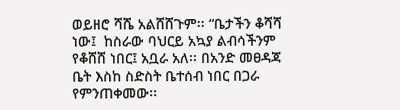ወይዘሮ ሻሼ አልሸሸጉም፡፡ “ቤታችን ቆሻሻ ነው፤  ከስራው ባህርይ አኳያ ልብሳችንም የቆሸሸ ነበር፤ አቧራ አለ፡፡ በአንድ መፀዳጃ ቤት እስከ ስድስት ቤተሰብ ነበር በጋራ የምንጠቀመው፡፡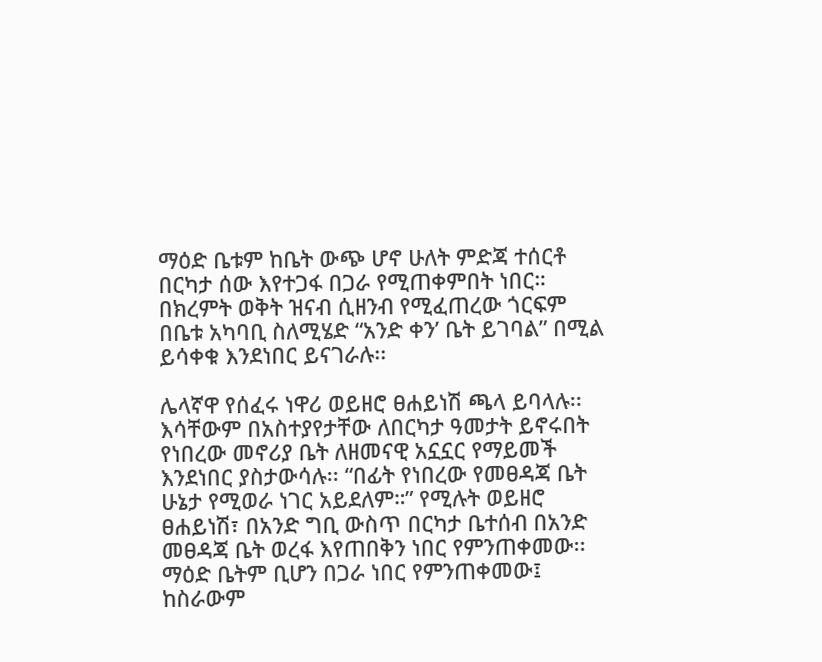ማዕድ ቤቱም ከቤት ውጭ ሆኖ ሁለት ምድጃ ተሰርቶ በርካታ ሰው እየተጋፋ በጋራ የሚጠቀምበት ነበር። በክረምት ወቅት ዝናብ ሲዘንብ የሚፈጠረው ጎርፍም በቤቱ አካባቢ ስለሚሄድ “አንድ ቀን’ ቤት ይገባል” በሚል ይሳቀቁ እንደነበር ይናገራሉ፡፡

ሌላኛዋ የሰፈሩ ነዋሪ ወይዘሮ ፀሐይነሽ ጫላ ይባላሉ፡፡ እሳቸውም በአስተያየታቸው ለበርካታ ዓመታት ይኖሩበት የነበረው መኖሪያ ቤት ለዘመናዊ አኗኗር የማይመች እንደነበር ያስታውሳሉ፡፡ “በፊት የነበረው የመፀዳጃ ቤት ሁኔታ የሚወራ ነገር አይደለም።” የሚሉት ወይዘሮ ፀሐይነሽ፣ በአንድ ግቢ ውስጥ በርካታ ቤተሰብ በአንድ መፀዳጃ ቤት ወረፋ እየጠበቅን ነበር የምንጠቀመው፡፡ ማዕድ ቤትም ቢሆን በጋራ ነበር የምንጠቀመው፤ ከስራውም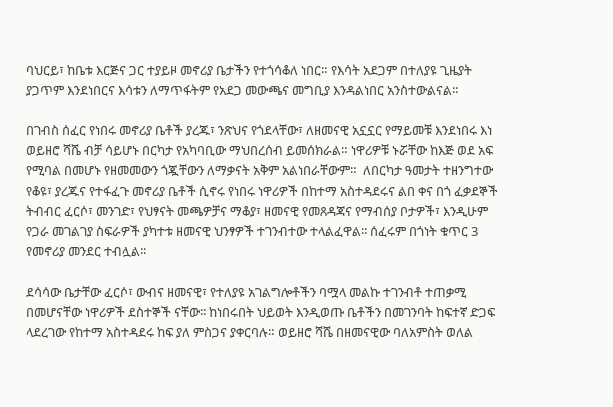ባህርይ፣ ከቤቱ እርጅና ጋር ተያይዞ መኖሪያ ቤታችን የተጎሳቆለ ነበር። የእሳት አደጋም በተለያዩ ጊዜያት ያጋጥም እንደነበርና እሳቱን ለማጥፋትም የአደጋ መውጫና መግቢያ እንዳልነበር አንስተውልናል፡፡

በገብስ ሰፈር የነበሩ መኖሪያ ቤቶች ያረጁ፣ ንጽህና የጎደላቸው፣ ለዘመናዊ አኗኗር የማይመቹ እንደነበሩ እነ ወይዘሮ ሻሼ ብቻ ሳይሆኑ በርካታ የአካባቢው ማህበረሰብ ይመሰክራል። ነዋሪዎቹ ኑሯቸው ከእጅ ወደ አፍ የሚባል በመሆኑ የዘመመውን ጎጇቸውን ለማቃናት አቅም አልነበራቸውም።  ለበርካታ ዓመታት ተዘንግተው የቆዩ፣ ያረጁና የተፋፈጉ መኖሪያ ቤቶች ሲኖሩ የነበሩ ነዋሪዎች በከተማ አስተዳደሩና ልበ ቀና በጎ ፈቃደኞች ትብብር ፈርሶ፣ መንገድ፣ የህፃናት መጫዎቻና ማቆያ፣ ዘመናዊ የመጸዳጃና የማብሰያ ቦታዎች፣ እንዲሁም የጋራ መገልገያ ስፍራዎች ያካተቱ ዘመናዊ ህንፃዎች ተገንብተው ተላልፈዋል፡፡ ሰፈሩም በጎነት ቁጥር 3 የመኖሪያ መንደር ተብሏል፡፡

ደሳሳው ቤታቸው ፈርሶ፣ ውብና ዘመናዊ፣ የተለያዩ አገልግሎቶችን ባሟላ መልኩ ተገንብቶ ተጠቃሚ በመሆናቸው ነዋሪዎች ደስተኞች ናቸው፡፡ ከነበሩበት ህይወት እንዲወጡ ቤቶችን በመገንባት ከፍተኛ ድጋፍ ላደረገው የከተማ አስተዳደሩ ከፍ ያለ ምስጋና ያቀርባሉ። ወይዘሮ ሻሼ በዘመናዊው ባለአምስት ወለል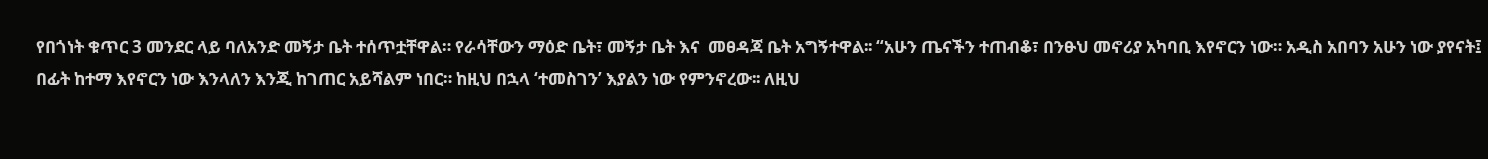የበጎነት ቁጥር 3 መንደር ላይ ባለአንድ መኝታ ቤት ተሰጥቷቸዋል። የራሳቸውን ማዕድ ቤት፣ መኝታ ቤት እና  መፀዳጃ ቤት አግኝተዋል፡፡ “አሁን ጤናችን ተጠብቆ፣ በንፁህ መኖሪያ አካባቢ እየኖርን ነው። አዲስ አበባን አሁን ነው ያየናት፤ በፊት ከተማ እየኖርን ነው እንላለን እንጂ ከገጠር አይሻልም ነበር። ከዚህ በኋላ ‘ተመስገን’ እያልን ነው የምንኖረው፡፡ ለዚህ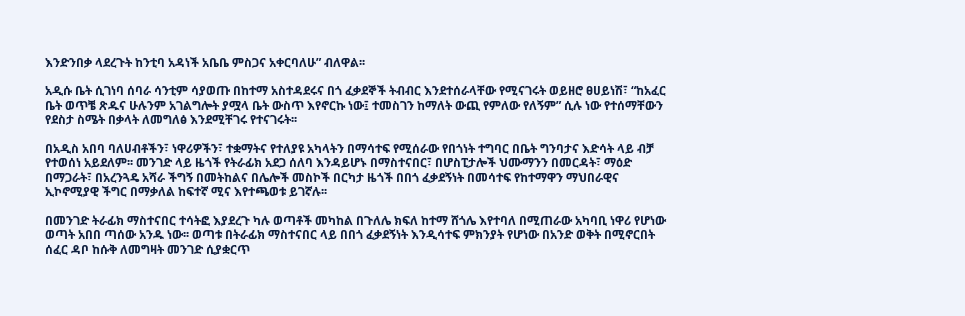እንድንበቃ ላደረጉት ከንቲባ አዳነች አቤቤ ምስጋና አቀርባለሁ” ብለዋል፡፡

አዲሱ ቤት ሲገነባ ሰባራ ሳንቲም ሳያወጡ በከተማ አስተዳደሩና በጎ ፈቃደኞች ትብብር እንደተሰራላቸው የሚናገሩት ወይዘሮ ፀሀይነሽ፣ “ከአፈር ቤት ወጥቼ ጽዱና ሁሉንም አገልግሎት ያሟላ ቤት ውስጥ እየኖርኩ ነው፤ ተመስገን ከማለት ውጪ የምለው የለኝም” ሲሉ ነው የተሰማቸውን የደስታ ስሜት በቃላት ለመግለፅ እንደሚቸገሩ የተናገሩት፡፡

በአዲስ አበባ ባለሀብቶችን፣ ነዋሪዎችን፣ ተቋማትና የተለያዩ አካላትን በማሳተፍ የሚሰራው የበጎነት ተግባር በቤት ግንባታና እድሳት ላይ ብቻ የተወሰነ አይደለም፡፡ መንገድ ላይ ዜጎች የትራፊክ አደጋ ሰለባ እንዳይሆኑ በማስተናበር፣ በሆስፒታሎች ህሙማንን በመርዳት፣ ማዕድ በማጋራት፣ በአረንጓዴ አሻራ ችግኝ በመትከልና በሌሎች መስኮች በርካታ ዜጎች በበጎ ፈቃደኝነት በመሳተፍ የከተማዋን ማህበራዊና ኢኮኖሚያዊ ችግር በማቃለል ከፍተኛ ሚና እየተጫወቱ ይገኛሉ፡፡

በመንገድ ትራፊክ ማስተናበር ተሳትፎ እያደረጉ ካሉ ወጣቶች መካከል በጉለሌ ክፍለ ከተማ ሸጎሌ እየተባለ በሚጠራው አካባቢ ነዋሪ የሆነው ወጣት አበበ ጣሰው አንዱ ነው፡፡ ወጣቱ በትራፊክ ማስተናበር ላይ በበጎ ፈቃደኝነት እንዲሳተፍ ምክንያት የሆነው በአንድ ወቅት በሚኖርበት ሰፈር ዳቦ ከሱቅ ለመግዛት መንገድ ሲያቋርጥ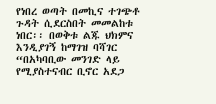የነበረ ወጣት በመኪና ተገጭቶ ጉዳት ሲደርስበት መመልከቱ ነበር፡፡ በወቅቱ ልጁ ህክምና እንዲያገኝ ከማገዝ ባሻገር “በአካባቢው መንገድ ላይ የሚያስተናብር ቢኖር አደጋ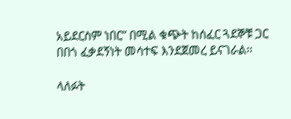አይደርስም ነበር” በሚል ቁጭት ከሰፈር ጓደኞቹ ጋር በበጎ ፈቃደኝነት መሳተፍ እንደጀመረ ይናገራል፡፡

ላለፉት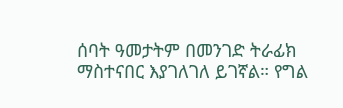ሰባት ዓመታትም በመንገድ ትራፊክ ማስተናበር እያገለገለ ይገኛል። የግል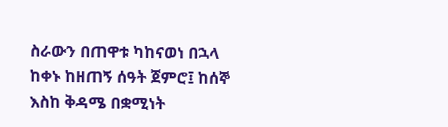ስራውን በጠዋቱ ካከናወነ በኋላ ከቀኑ ከዘጠኝ ሰዓት ጀምሮ፤ ከሰኞ እስከ ቅዳሜ በቋሚነት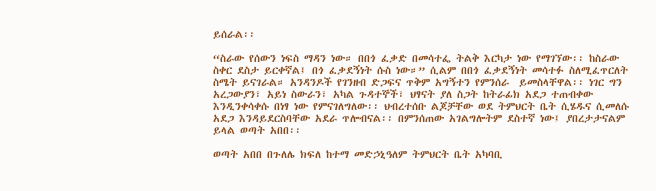ይሰራል፡፡

“ስራው የሰውን ነፍስ ማዳን ነው። በበጎ ፈቃድ በመሳተፌ ትልቅ እርካታ ነው የማገኘው፡፡ ከስራው ስቀር ደስታ ይርቀኛል፤ በጎ ፈቃደኝነት ሱስ ነው።” ሲልም በበጎ ፈቃደኝነት መሳተፉ ስለሚፈጥርለት ስሜት ይናገራል። አንዳንዶች የገንዘብ ድጋፍና ጥቅም አግኝተን የምንሰራ  ይመስላቸዋል፡፡ ነገር ግን አረጋውያን፣ አይነ ስውራን፣ አካል ጉዳተኞች፣ ህፃናት ያለ ስጋት ከትራፊክ አደጋ ተጠብቀው እንዲንቀሳቀሱ በነፃ ነው የምናገለግለው፡፡ ህብረተሰቡ ልጆቻቸው ወደ ትምህርት ቤት ሲሄዱና ሲመለሱ አደጋ እንዳይደርስባቸው አደራ ጥሎብናል፡፡ በምንሰጠው አገልግሎትም ደስተኛ ነው፤ ያበረታታናልም ይላል ወጣት አበበ፡፡

ወጣት አበበ በጉለሌ ክፍለ ከተማ መድኃኒዓለም ትምህርት ቤት አካባቢ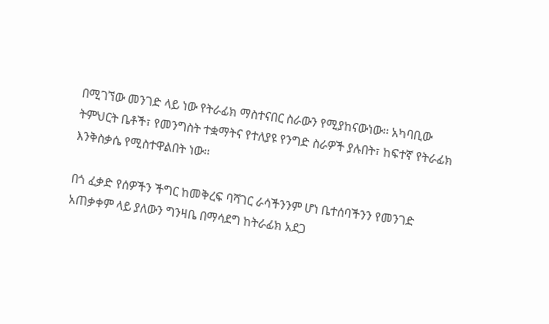በሚገኘው መንገድ ላይ ነው የትራፊክ ማስተናበር ስራውን የሚያከናውነው፡፡ አካባቢው ትምህርት ቤቶች፣ የመንግስት ተቋማትና የተለያዩ የንግድ ስራዎች ያሉበት፣ ከፍተኛ የትራፊክ እንቅስቃሴ የሚስተዋልበት ነው፡፡

በጎ ፈቃድ የሰዎችን ችግር ከመቅረፍ ባሻገር ራሳችንንም ሆነ ቤተሰባችንን የመንገድ አጠቃቀም ላይ ያለውን ግንዛቤ በማሳደግ ከትራፊክ አደጋ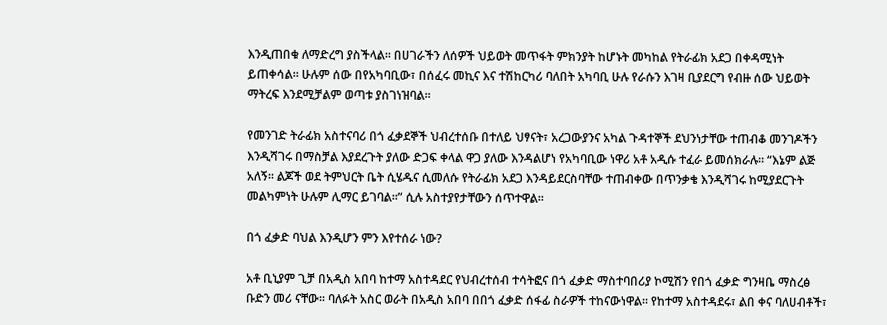እንዲጠበቁ ለማድረግ ያስችላል፡፡ በሀገራችን ለሰዎች ህይወት መጥፋት ምክንያት ከሆኑት መካከል የትራፊክ አደጋ በቀዳሚነት ይጠቀሳል፡፡ ሁሉም ሰው በየአካባቢው፣ በሰፈሩ መኪና እና ተሽከርካሪ ባለበት አካባቢ ሁሉ የራሱን እገዛ ቢያደርግ የብዙ ሰው ህይወት ማትረፍ እንደሚቻልም ወጣቱ ያስገነዝባል፡፡

የመንገድ ትራፊክ አስተናባሪ በጎ ፈቃደኞች ህብረተሰቡ በተለይ ህፃናት፣ አረጋውያንና አካል ጉዳተኞች ደህንነታቸው ተጠብቆ መንገዶችን እንዲሻገሩ በማስቻል እያደረጉት ያለው ድጋፍ ቀላል ዋጋ ያለው እንዳልሆነ የአካባቢው ነዋሪ አቶ አዲሱ ተፈራ ይመሰክራሉ፡፡ “እኔም ልጅ አለኝ፡፡ ልጆች ወደ ትምህርት ቤት ሲሄዱና ሲመለሱ የትራፊክ አደጋ እንዳይደርስባቸው ተጠብቀው በጥንቃቄ እንዲሻገሩ ከሚያደርጉት መልካምነት ሁሉም ሊማር ይገባል፡፡” ሲሉ አስተያየታቸውን ሰጥተዋል።

በጎ ፈቃድ ባህል እንዲሆን ምን እየተሰራ ነው?

አቶ ቢኒያም ጊቻ በአዲስ አበባ ከተማ አስተዳደር የህብረተሰብ ተሳትፎና በጎ ፈቃድ ማስተባበሪያ ኮሚሽን የበጎ ፈቃድ ግንዛቤ ማስረፅ ቡድን መሪ ናቸው፡፡ ባለፉት አስር ወራት በአዲስ አበባ በበጎ ፈቃድ ሰፋፊ ስራዎች ተከናውነዋል፡፡ የከተማ አስተዳደሩ፣ ልበ ቀና ባለሀብቶች፣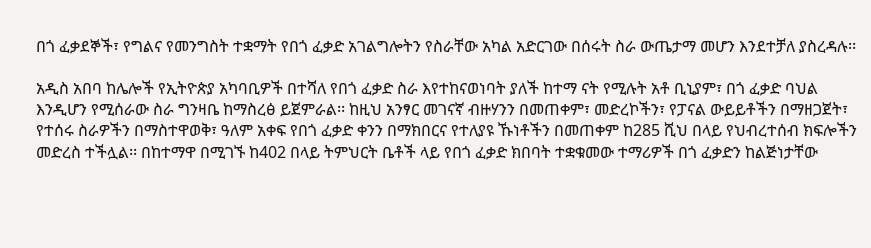በጎ ፈቃደኞች፣ የግልና የመንግስት ተቋማት የበጎ ፈቃድ አገልግሎትን የስራቸው አካል አድርገው በሰሩት ስራ ውጤታማ መሆን እንደተቻለ ያስረዳሉ፡፡

አዲስ አበባ ከሌሎች የኢትዮጵያ አካባቢዎች በተሻለ የበጎ ፈቃድ ስራ እየተከናወነባት ያለች ከተማ ናት የሚሉት አቶ ቢኒያም፣ በጎ ፈቃድ ባህል እንዲሆን የሚሰራው ስራ ግንዛቤ ከማስረፅ ይጀምራል፡፡ ከዚህ አንፃር መገናኛ ብዙሃንን በመጠቀም፣ መድረኮችን፣ የፓናል ውይይቶችን በማዘጋጀት፣ የተሰሩ ስራዎችን በማስተዋወቅ፣ ዓለም አቀፍ የበጎ ፈቃድ ቀንን በማክበርና የተለያዩ ኹነቶችን በመጠቀም ከ285 ሺህ በላይ የህብረተሰብ ክፍሎችን መድረስ ተችሏል፡፡ በከተማዋ በሚገኙ ከ402 በላይ ትምህርት ቤቶች ላይ የበጎ ፈቃድ ክበባት ተቋቁመው ተማሪዎች በጎ ፈቃድን ከልጅነታቸው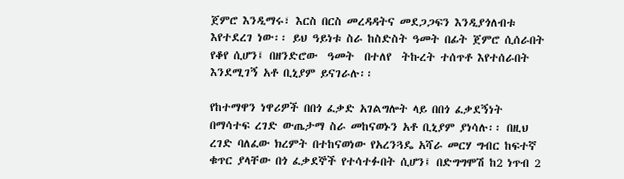ጀምሮ እንዲማሩ፣ እርስ በርስ መረዳዳትና መደጋጋፍን እንዲያጎለብቱ እየተደረገ ነው፡፡ ይህ ዓይነቱ ስራ ከስድስት ዓመት በፊት ጀምሮ ሲሰራበት የቆየ ሲሆን፤ በዘንድሮው  ዓመት  በተለየ  ትኩረት ተሰጥቶ እየተሰራበት እንደሚገኝ አቶ ቢኒያም ይናገራሉ፡፡

የከተማዋን ነዋሪዎች በበጎ ፈቃድ አገልግሎት ላይ በበጎ ፈቃደኝነት በማሳተፍ ረገድ ውጤታማ ስራ መከናወኑን አቶ ቢኒያም ያነሳሉ፡፡ በዚህ ረገድ ባለፈው ክረምት በተከናወነው የአረንጓዴ አሻራ መርሃ ግብር ከፍተኛ ቁጥር ያላቸው በጎ ፈቃደኞች የተሳተፉበት ሲሆን፤ በድግግሞሽ ከ2 ነጥብ 2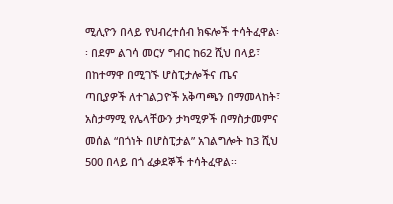ሚሊዮን በላይ የህብረተሰብ ክፍሎች ተሳትፈዋል፡፡ በደም ልገሳ መርሃ ግብር ከ62 ሺህ በላይ፣ በከተማዋ በሚገኙ ሆስፒታሎችና ጤና ጣቢያዎች ለተገልጋዮች አቅጣጫን በማመላከት፣ አስታማሚ የሌላቸውን ታካሚዎች በማስታመምና መሰል “በጎነት በሆስፒታል” አገልግሎት ከ3 ሺህ 500 በላይ በጎ ፈቃደኞች ተሳትፈዋል፡፡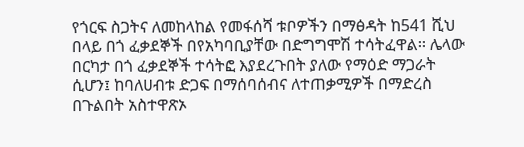የጎርፍ ስጋትና ለመከላከል የመፋሰሻ ቱቦዎችን በማፅዳት ከ541 ሺህ በላይ በጎ ፈቃደኞች በየአካባቢያቸው በድግግሞሽ ተሳትፈዋል፡፡ ሌላው በርካታ በጎ ፈቃደኞች ተሳትፎ እያደረጉበት ያለው የማዕድ ማጋራት ሲሆን፤ ከባለሀብቱ ድጋፍ በማሰባሰብና ለተጠቃሚዎች በማድረስ በጉልበት አስተዋጽኦ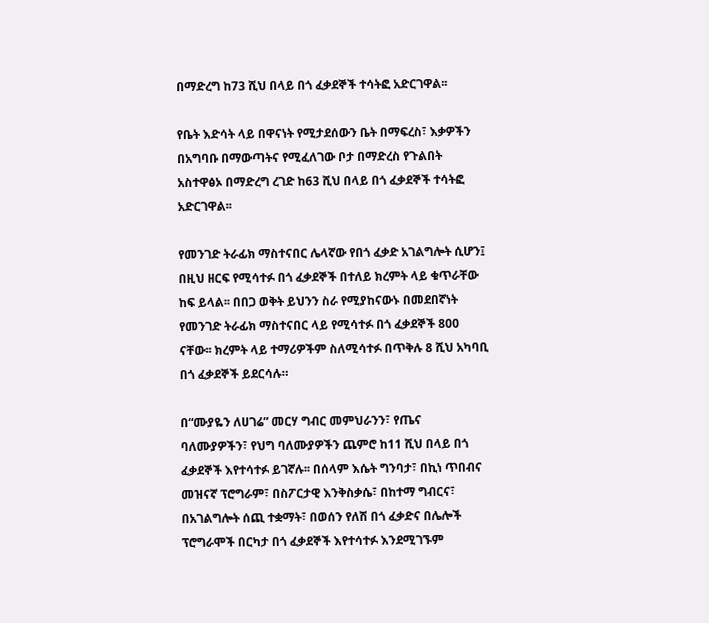በማድረግ ከ73 ሺህ በላይ በጎ ፈቃደኞች ተሳትፎ አድርገዋል፡፡

የቤት እድሳት ላይ በዋናነት የሚታደሰውን ቤት በማፍረስ፣ እቃዎችን በአግባቡ በማውጣትና የሚፈለገው ቦታ በማድረስ የጉልበት አስተዋፅኦ በማድረግ ረገድ ከ63 ሺህ በላይ በጎ ፈቃደኞች ተሳትፎ አድርገዋል፡፡

የመንገድ ትራፊክ ማስተናበር ሌላኛው የበጎ ፈቃድ አገልግሎት ሲሆን፤ በዚህ ዘርፍ የሚሳተፉ በጎ ፈቃደኞች በተለይ ክረምት ላይ ቁጥራቸው ከፍ ይላል፡፡ በበጋ ወቅት ይህንን ስራ የሚያከናውኑ በመደበኛነት የመንገድ ትራፊክ ማስተናበር ላይ የሚሳተፉ በጎ ፈቃደኞች 800 ናቸው፡፡ ክረምት ላይ ተማሪዎችም ስለሚሳተፉ በጥቅሉ 8 ሺህ አካባቢ በጎ ፈቃደኞች ይደርሳሉ።

በ“ሙያዬን ለሀገሬ” መርሃ ግብር መምህራንን፣ የጤና ባለሙያዎችን፣ የህግ ባለሙያዎችን ጨምሮ ከ11 ሺህ በላይ በጎ ፈቃደኞች እየተሳተፉ ይገኛሉ፡፡ በሰላም እሴት ግንባታ፣ በኪነ ጥበብና መዝናኛ ፕሮግራም፣ በስፖርታዊ እንቅስቃሴ፣ በከተማ ግብርና፣ በአገልግሎት ሰጪ ተቋማት፣ በወሰን የለሽ በጎ ፈቃድና በሌሎች ፕሮግራሞች በርካታ በጎ ፈቃደኞች እየተሳተፉ እንደሚገኙም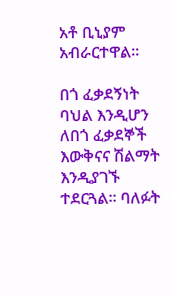አቶ ቢኒያም አብራርተዋል፡፡

በጎ ፈቃደኝነት ባህል እንዲሆን ለበጎ ፈቃደኞች እውቅናና ሽልማት እንዲያገኙ ተደርጓል፡፡ ባለፉት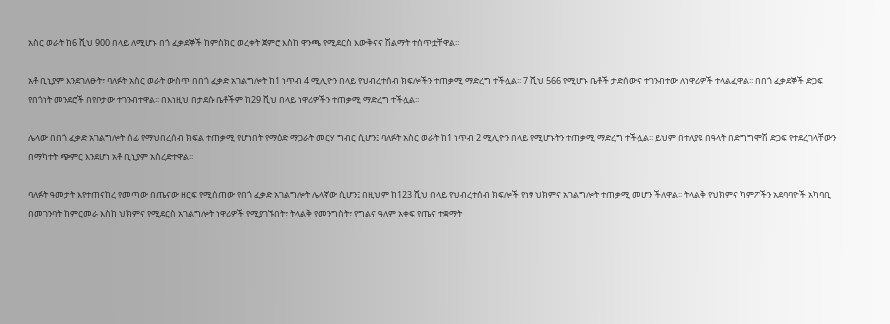አስር ወራት ከ6 ሺህ 900 በላይ ለሚሆኑ በጎ ፈቃደኞች ከምስክር ወረቀት ጀምሮ እስከ ዋንጫ የሚደርስ እውቅናና ሽልማት ተሰጥቷቸዋል፡፡

አቶ ቢኒያም እንደገለፁት፣ ባለፉት አስር ወራት ውስጥ በበጎ ፈቃድ አገልግሎት ከ1 ነጥብ 4 ሚሊዮን በላይ የህብረተሰብ ክፍሎችን ተጠቃሚ ማድረግ ተችሏል፡፡ 7 ሺህ 566 የሚሆኑ ቤቶች ታድሰውና ተገንብተው ለነዋሪዎች ተላልፈዋል፡፡ በበጎ ፈቃደኞች ድጋፍ የበጎነት መንደሮች በየቦታው ተገንብተዋል፡፡ በእነዚህ በታደሱ ቤቶችም ከ29 ሺህ በላይ ነዋሪዎችን ተጠቃሚ ማድረግ ተችሏል፡፡

ሌላው በበጎ ፈቃድ አገልግሎት ሰፊ የማህበረሰብ ክፍል ተጠቃሚ የሆነበት የማዕድ ማጋራት መርሃ ግብር ሲሆን፤ ባለፉት አስር ወራት ከ1 ነጥብ 2 ሚሊዮን በላይ የሚሆኑትን ተጠቃሚ ማድረግ ተችሏል፡፡ ይህም በተለያዩ በዓላት በድግግሞሽ ድጋፍ የተደረገላቸውን በማካተት ጭምር እንደሆነ አቶ ቢኒያም አስረድተዋል፡፡

ባለፉት ዓመታት እየተጠናከረ የመጣው በጤናው ዘርፍ የሚሰጠው የበጎ ፈቃድ አገልግሎት ሌላኛው ሲሆን፤ በዚህም ከ123 ሺህ በላይ የህብረተሰብ ክፍሎች የነፃ ህክምና አገልግሎት ተጠቃሚ መሆን ችለዋል፡፡ ትላልቅ የህክምና ካምፖችን አደባባዮች አካባቢ በመገንባት ከምርመራ እስከ ህክምና የሚደርስ አገልግሎት ነዋሪዎች የሚያገኙበት፣ ትላልቅ የመንግስት፣ የግልና ዓለም አቀፍ የጤና ተቋማት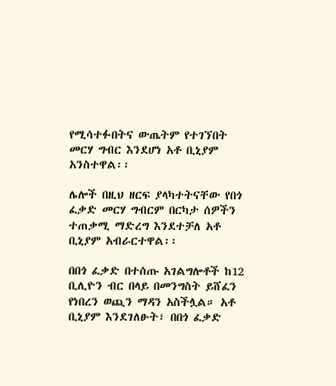የሚሳተፉበትና ውጤትም የተገኘበት መርሃ ግብር እንደሆነ አቶ ቢኒያም አንስተዋል፡፡

ሌሎች በዚህ ዘርፍ ያላካተትናቸው የበጎ ፈቃድ መርሃ ግብርም በርካታ ሰዎችን ተጠቃሚ ማድረግ እንደተቻለ አቶ ቢኒያም አብራርተዋል፡፡

በበጎ ፈቃድ በተሰጡ አገልግሎቶች ከ12 ቢሊዮን ብር በላይ በመንግስት ይሸፈን የነበረን ወጪን ማዳን አስችሏል። አቶ ቢኒያም እንደገለፁት፣ በበጎ ፈቃድ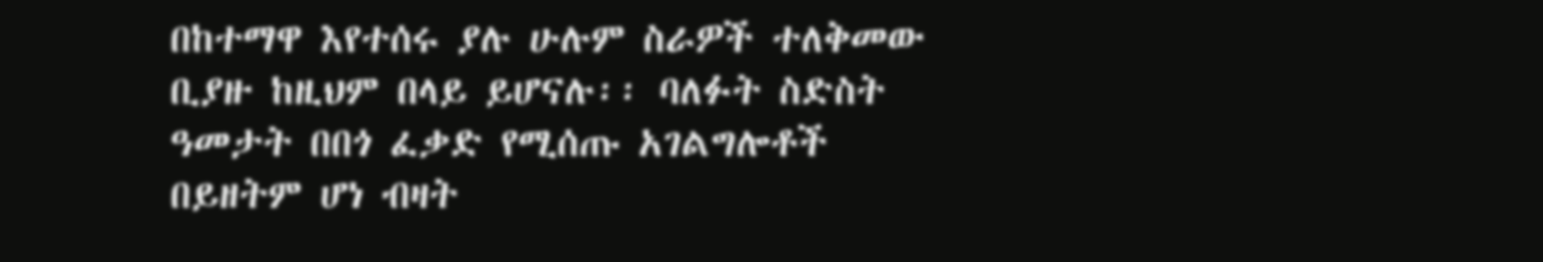በከተማዋ እየተሰሩ ያሉ ሁሉም ስራዎች ተለቅመው ቢያዙ ከዚህም በላይ ይሆናሉ፡፡ ባለፉት ስድስት ዓመታት በበጎ ፈቃድ የሚሰጡ አገልግሎቶች በይዘትም ሆነ ብዛት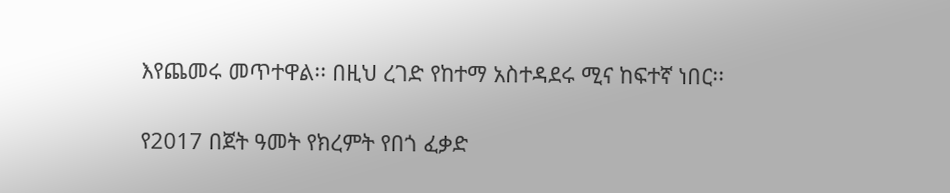እየጨመሩ መጥተዋል፡፡ በዚህ ረገድ የከተማ አስተዳደሩ ሚና ከፍተኛ ነበር፡፡

የ2017 በጀት ዓመት የክረምት የበጎ ፈቃድ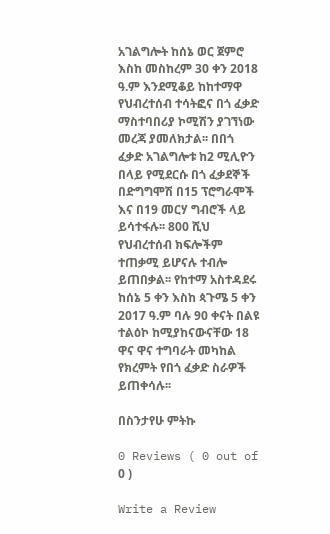አገልግሎት ከሰኔ ወር ጀምሮ እስከ መስከረም 30 ቀን 2018 ዓ.ም እንደሚቆይ ከከተማዋ የህብረተሰብ ተሳትፎና በጎ ፈቃድ ማስተባበሪያ ኮሚሽን ያገኘነው መረጃ ያመለክታል፡፡ በበጎ ፈቃድ አገልግሎቱ ከ2 ሚሊዮን በላይ የሚደርሱ በጎ ፈቃደኞች በድግግሞሽ በ15 ፕሮግራሞች እና በ19 መርሃ ግብሮች ላይ ይሳተፋሉ፡፡ 800 ሺህ የህብረተሰብ ክፍሎችም ተጠቃሚ ይሆናሉ ተብሎ ይጠበቃል፡፡ የከተማ አስተዳደሩ ከሰኔ 5 ቀን እስከ ጳጉሜ 5 ቀን 2017 ዓ.ም ባሉ 90 ቀናት በልዩ ተልዕኮ ከሚያከናውናቸው 18 ዋና ዋና ተግባራት መካከል የክረምት የበጎ ፈቃድ ስራዎች ይጠቀሳሉ፡፡

በስንታየሁ ምትኩ

0 Reviews ( 0 out of 0 )

Write a Review